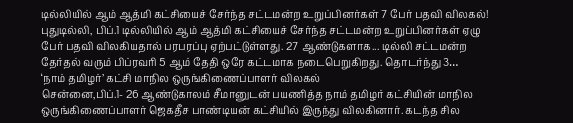டில்லியில் ஆம் ஆத்மி கட்சியைச் சேர்ந்த சட்டமன்ற உறுப்பினர்கள் 7 பேர் பதவி விலகல்!
புதுடில்லி, பிப்.1 டில்லியில் ஆம் ஆத்மி கட்சியைச் சேர்ந்த சட்டமன்ற உறுப்பினர்கள் ஏழு பேர் பதவி விலகியதால் பரபரப்பு ஏற்பட்டுள்ளது. 27 ஆண்டுகளாக... டில்லி சட்டமன்ற தேர்தல் வரும் பிப்ரவரி 5 ஆம் தேதி ஒரே கட்டமாக நடைபெறுகிறது. தொடர்ந்து 3…
‘நாம் தமிழர்’ கட்சி மாநில ஒருங்கிணைப்பாளர் விலகல்
சென்னை,பிப்.1- 26 ஆண்டுகாலம் சீமானுடன் பயணித்த நாம் தமிழர் கட்சியின் மாநில ஒருங்கிணைப்பாளர் ஜெகதீச பாண்டியன் கட்சியில் இருந்து விலகினார். கடந்த சில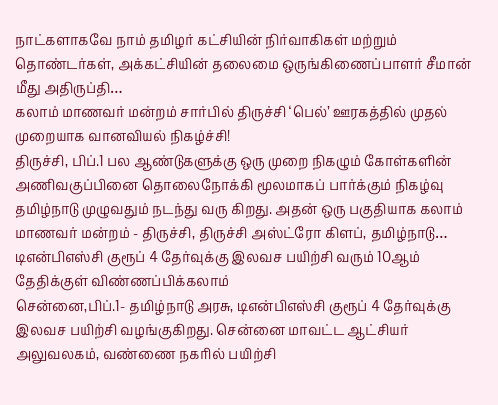நாட்களாகவே நாம் தமிழர் கட்சியின் நிர்வாகிகள் மற்றும் தொண்டர்கள், அக்கட்சியின் தலைமை ஒருங்கிணைப்பாளர் சீமான் மீது அதிருப்தி…
கலாம் மாணவர் மன்றம் சார்பில் திருச்சி ‘பெல்’ ஊரகத்தில் முதல் முறையாக வானவியல் நிகழ்ச்சி!
திருச்சி, பிப்.1 பல ஆண்டுகளுக்கு ஒரு முறை நிகழும் கோள்களின் அணிவகுப்பினை தொலைநோக்கி மூலமாகப் பார்க்கும் நிகழ்வு தமிழ்நாடு முழுவதும் நடந்து வரு கிறது. அதன் ஒரு பகுதியாக கலாம் மாணவர் மன்றம் - திருச்சி, திருச்சி அஸ்ட்ரோ கிளப், தமிழ்நாடு…
டிஎன்பிஎஸ்சி குரூப் 4 தேர்வுக்கு இலவச பயிற்சி வரும் 10ஆம் தேதிக்குள் விண்ணப்பிக்கலாம்
சென்னை,பிப்.1- தமிழ்நாடு அரசு, டிஎன்பிஎஸ்சி குரூப் 4 தேர்வுக்கு இலவச பயிற்சி வழங்குகிறது. சென்னை மாவட்ட ஆட்சியர் அலுவலகம், வண்ணை நகரில் பயிற்சி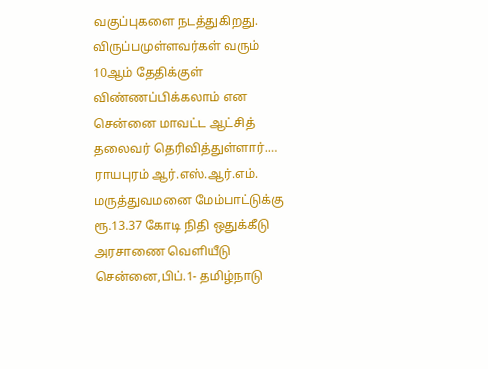வகுப்புகளை நடத்துகிறது. விருப்பமுள்ளவர்கள் வரும் 10ஆம் தேதிக்குள் விண்ணப்பிக்கலாம் என சென்னை மாவட்ட ஆட்சித் தலைவர் தெரிவித்துள்ளார்.…
ராயபுரம் ஆர்.எஸ்.ஆர்.எம். மருத்துவமனை மேம்பாட்டுக்கு ரூ.13.37 கோடி நிதி ஒதுக்கீடு அரசாணை வெளியீடு
சென்னை,பிப்.1- தமிழ்நாடு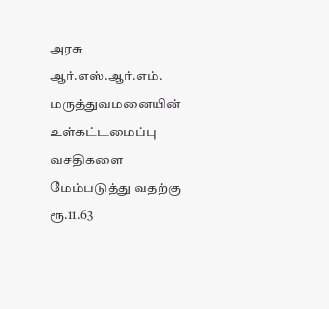அரசு ஆர்.எஸ்.ஆர்.எம். மருத்துவமனையின் உள்கட்டமைப்பு வசதிகளை மேம்படுத்து வதற்கு ரூ.11.63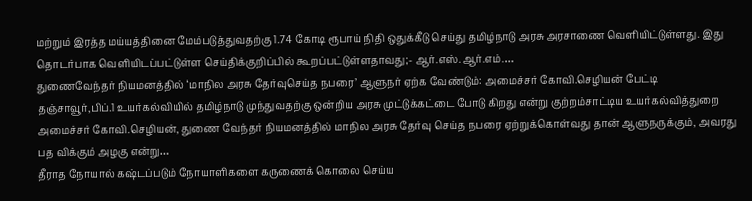மற்றும் இரத்த மய்யத்தினை மேம்படுத்துவதற்கு 1.74 கோடி ரூபாய் நிதி ஒதுக்கீடு செய்து தமிழ்நாடு அரசு அரசாணை வெளியிட்டுள்ளது. இது தொடர்பாக வெளியிடப்பட்டுள்ள செய்திக்குறிப்பில் கூறப்பட்டுள்ளதாவது;- ஆர்.எஸ்.ஆர்.எம்.…
துணைவேந்தர் நியமனத்தில் ‘மாநில அரசு தேர்வுசெய்த நபரை’ ஆளுநர் ஏற்க வேண்டும்: அமைச்சர் கோவி.செழியன் பேட்டி
தஞ்சாவூர்,பிப்.1 உயர்கல்வியில் தமிழ்நாடு முந்துவதற்கு ஒன்றிய அரசு முட்டுக்கட்டை போடு கிறது என்று குற்றம்சாட்டிய உயர்கல்வித்துறை அமைச்சர் கோவி.செழியன், துணை வேந்தர் நியமனத்தில் மாநில அரசு தேர்வு செய்த நபரை ஏற்றுக்கொள்வது தான் ஆளுநருக்கும், அவரது பத விக்கும் அழகு என்று…
தீராத நோயால் கஷ்டப்படும் நோயாளிகளை கருணைக் கொலை செய்ய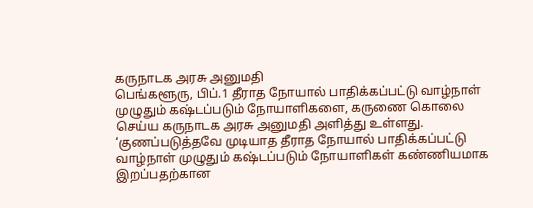கருநாடக அரசு அனுமதி
பெங்களூரு, பிப்.1 தீராத நோயால் பாதிக்கப்பட்டு வாழ்நாள் முழுதும் கஷ்டப்படும் நோயாளிகளை, கருணை கொலை செய்ய கருநாடக அரசு அனுமதி அளித்து உள்ளது. ‘குணப்படுத்தவே முடியாத தீராத நோயால் பாதிக்கப்பட்டு வாழ்நாள் முழுதும் கஷ்டப்படும் நோயாளிகள் கண்ணியமாக இறப்பதற்கான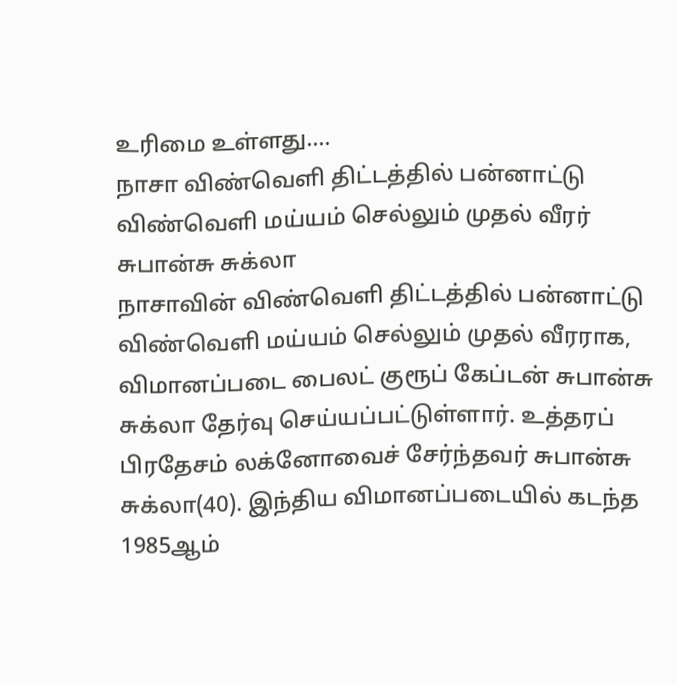உரிமை உள்ளது.…
நாசா விண்வெளி திட்டத்தில் பன்னாட்டு விண்வெளி மய்யம் செல்லும் முதல் வீரர் சுபான்சு சுக்லா
நாசாவின் விண்வெளி திட்டத்தில் பன்னாட்டு விண்வெளி மய்யம் செல்லும் முதல் வீரராக, விமானப்படை பைலட் குரூப் கேப்டன் சுபான்சு சுக்லா தேர்வு செய்யப்பட்டுள்ளார். உத்தரப் பிரதேசம் லக்னோவைச் சேர்ந்தவர் சுபான்சு சுக்லா(40). இந்திய விமானப்படையில் கடந்த 1985ஆம்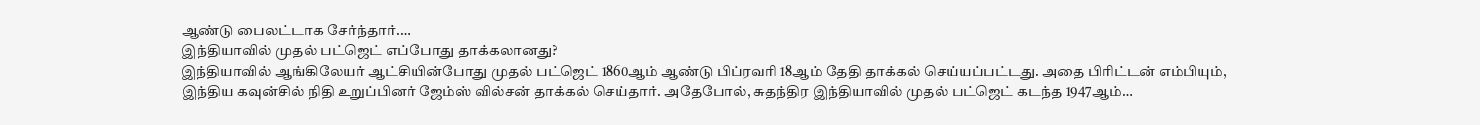ஆண்டு பைலட்டாக சேர்ந்தார்.…
இந்தியாவில் முதல் பட்ஜெட் எப்போது தாக்கலானது?
இந்தியாவில் ஆங்கிலேயர் ஆட்சியின்போது முதல் பட்ஜெட் 1860ஆம் ஆண்டு பிப்ரவரி 18ஆம் தேதி தாக்கல் செய்யப்பட்டது. அதை பிரிட்டன் எம்பியும், இந்திய கவுன்சில் நிதி உறுப்பினர் ஜேம்ஸ் வில்சன் தாக்கல் செய்தார். அதேபோல், சுதந்திர இந்தியாவில் முதல் பட்ஜெட் கடந்த 1947ஆம்…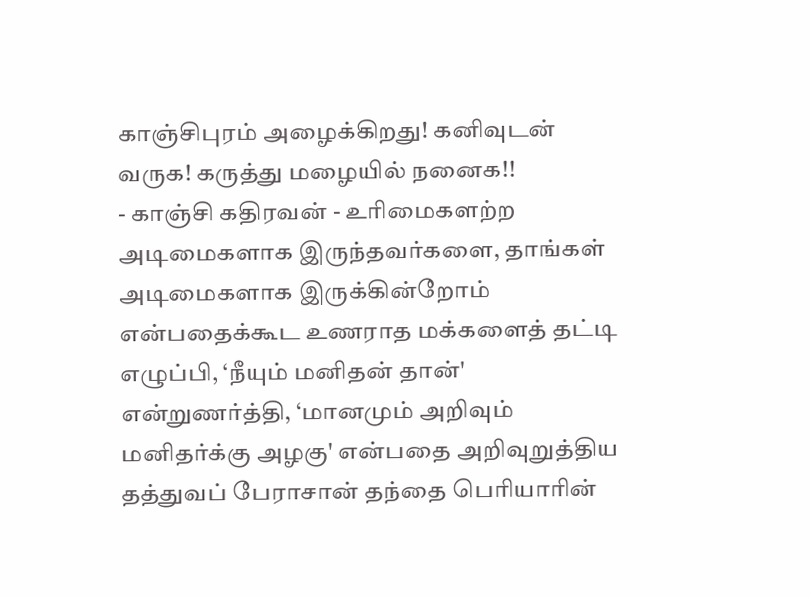காஞ்சிபுரம் அழைக்கிறது! கனிவுடன் வருக! கருத்து மழையில் நனைக!!
- காஞ்சி கதிரவன் - உரிமைகளற்ற அடிமைகளாக இருந்தவர்களை, தாங்கள் அடிமைகளாக இருக்கின்றோம் என்பதைக்கூட உணராத மக்களைத் தட்டி எழுப்பி, ‘நீயும் மனிதன் தான்' என்றுணர்த்தி, ‘மானமும் அறிவும் மனிதர்க்கு அழகு' என்பதை அறிவுறுத்திய தத்துவப் பேராசான் தந்தை பெரியாரின்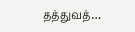தத்துவத்…